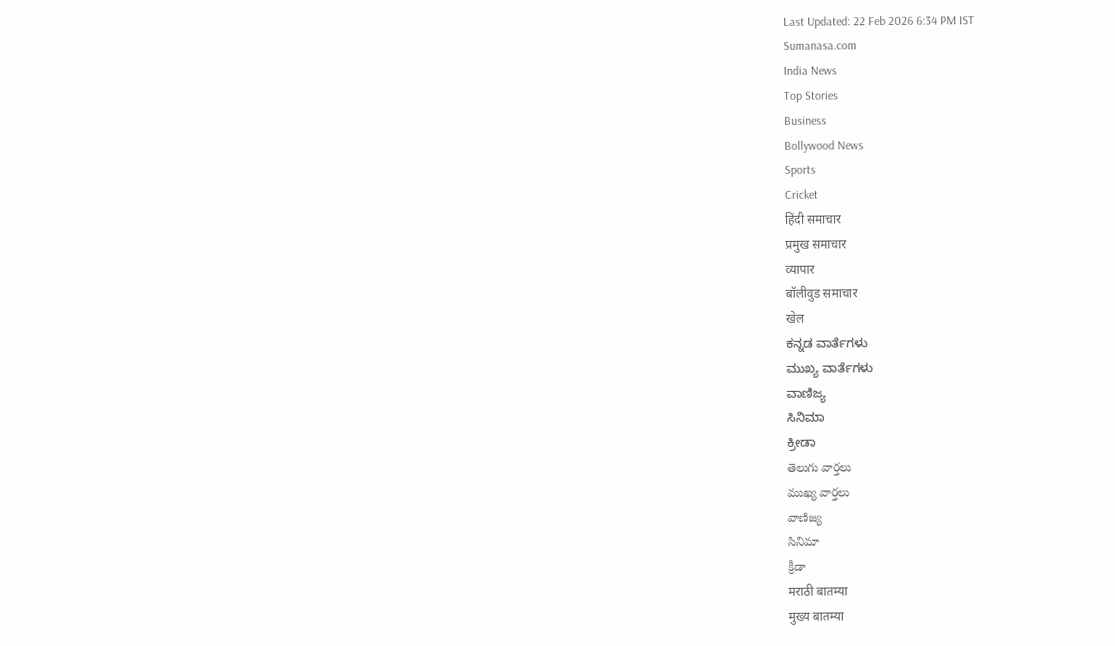Last Updated: 22 Feb 2026 6:34 PM IST
Sumanasa.com
India News
Top Stories
Business
Bollywood News
Sports
Cricket
हिंदी समाचार
प्रमुख समाचार
व्यापार
बॉलीवुड समाचार
खेल
ಕನ್ನಡ ವಾರ್ತೆಗಳು
ಮುಖ್ಯ ವಾರ್ತೆಗಳು
ವಾಣಿಜ್ಯ
ಸಿನಿಮಾ
ಕ್ರೀಡಾ
తెలుగు వార్తలు
ముఖ్య వార్తలు
వాణిజ్య
సినిమా
క్రీడా
मराठी बातम्या
मुख्य बातम्या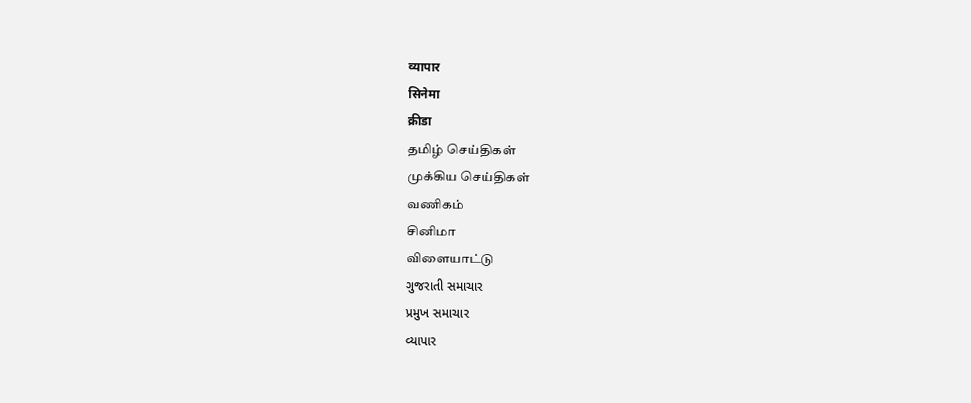व्यापार
सिनेमा
क्रीडा
தமிழ் செய்திகள்
முக்கிய செய்திகள்
வணிகம்
சினிமா
விளையாட்டு
ગુજરાતી સમાચાર
પ્રમુખ સમાચાર
વ્યાપાર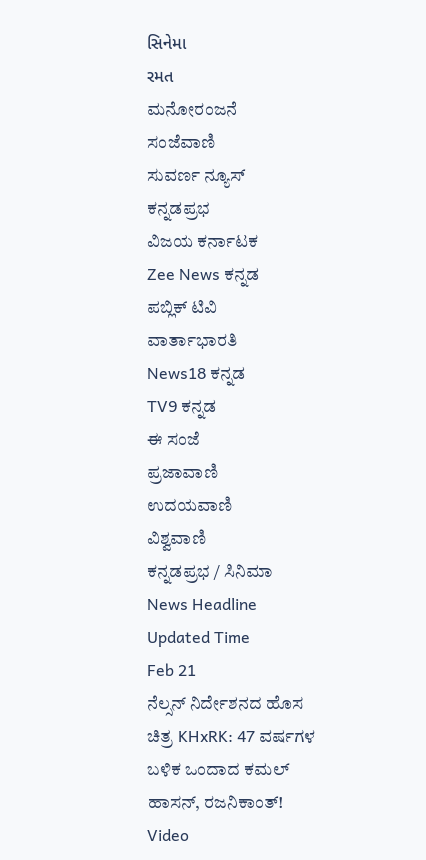સિનેમા
રમત
ಮನೋರಂಜನೆ
ಸಂಜೆವಾಣಿ
ಸುವರ್ಣ ನ್ಯೂಸ್
ಕನ್ನಡಪ್ರಭ
ವಿಜಯ ಕರ್ನಾಟಕ
Zee News ಕನ್ನಡ
ಪಬ್ಲಿಕ್ ಟಿವಿ
ವಾರ್ತಾಭಾರತಿ
News18 ಕನ್ನಡ
TV9 ಕನ್ನಡ
ಈ ಸಂಜೆ
ಪ್ರಜಾವಾಣಿ
ಉದಯವಾಣಿ
ವಿಶ್ವವಾಣಿ
ಕನ್ನಡಪ್ರಭ / ಸಿನಿಮಾ
News Headline
Updated Time
Feb 21
ನೆಲ್ಸನ್ ನಿರ್ದೇಶನದ ಹೊಸ ಚಿತ್ರ KHxRK: 47 ವರ್ಷಗಳ ಬಳಿಕ ಒಂದಾದ ಕಮಲ್ ಹಾಸನ್, ರಜನಿಕಾಂತ್! Video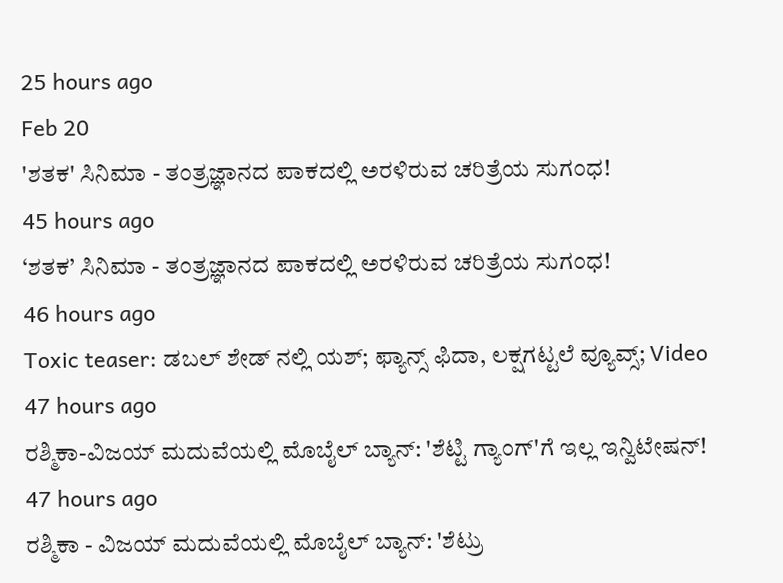25 hours ago
Feb 20
'ಶತಕ' ಸಿನಿಮಾ - ತಂತ್ರಜ್ಞಾನದ ಪಾಕದಲ್ಲಿ ಅರಳಿರುವ ಚರಿತ್ರೆಯ ಸುಗಂಧ!
45 hours ago
‘ಶತಕ’ ಸಿನಿಮಾ - ತಂತ್ರಜ್ಞಾನದ ಪಾಕದಲ್ಲಿ ಅರಳಿರುವ ಚರಿತ್ರೆಯ ಸುಗಂಧ!
46 hours ago
Toxic teaser: ಡಬಲ್ ಶೇಡ್ ನಲ್ಲಿ ಯಶ್; ಫ್ಯಾನ್ಸ್ ಫಿದಾ, ಲಕ್ಷಗಟ್ಟಲೆ ವ್ಯೂವ್ಸ್; Video
47 hours ago
ರಶ್ಮಿಕಾ-ವಿಜಯ್ ಮದುವೆಯಲ್ಲಿ ಮೊಬೈಲ್ ಬ್ಯಾನ್: 'ಶೆಟ್ಟಿ ಗ್ಯಾಂಗ್'ಗೆ ಇಲ್ಲ ಇನ್ವಿಟೇಷನ್!
47 hours ago
ರಶ್ಮಿಕಾ - ವಿಜಯ್ ಮದುವೆಯಲ್ಲಿ ಮೊಬೈಲ್ ಬ್ಯಾನ್: 'ಶೆಟ್ರು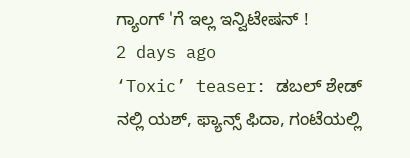ಗ್ಯಾಂಗ್ 'ಗೆ ಇಲ್ಲ ಇನ್ವಿಟೇಷನ್ !
2 days ago
‘Toxic’ teaser: ಡಬಲ್ ಶೇಡ್ ನಲ್ಲಿ ಯಶ್, ಫ್ಯಾನ್ಸ್ ಫಿದಾ, ಗಂಟೆಯಲ್ಲಿ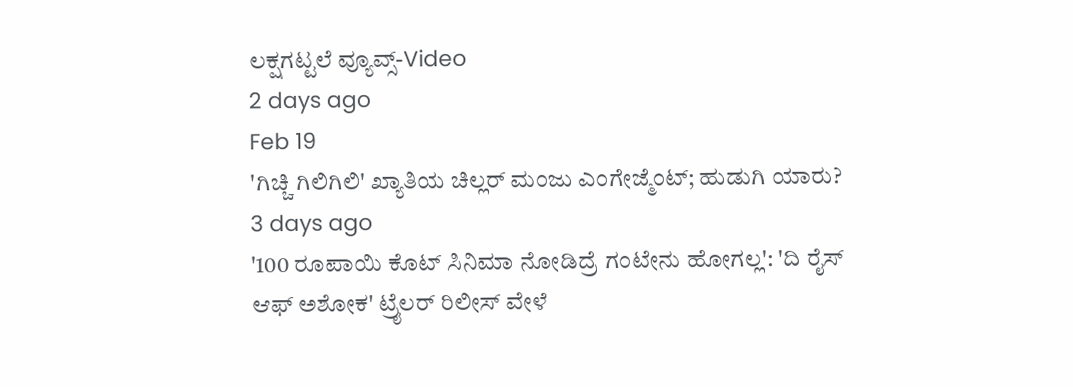ಲಕ್ಷಗಟ್ಟಲೆ ವ್ಯೂವ್ಸ್-Video
2 days ago
Feb 19
'ಗಿಚ್ಚಿ ಗಿಲಿಗಿಲಿ' ಖ್ಯಾತಿಯ ಚಿಲ್ಲರ್ ಮಂಜು ಎಂಗೇಜ್ಮೆಂಟ್; ಹುಡುಗಿ ಯಾರು?
3 days ago
'100 ರೂಪಾಯಿ ಕೊಟ್ ಸಿನಿಮಾ ನೋಡಿದ್ರೆ ಗಂಟೇನು ಹೋಗಲ್ಲ': 'ದಿ ರೈಸ್ ಆಫ್ ಅಶೋಕ' ಟ್ರೈಲರ್ ರಿಲೀಸ್ ವೇಳೆ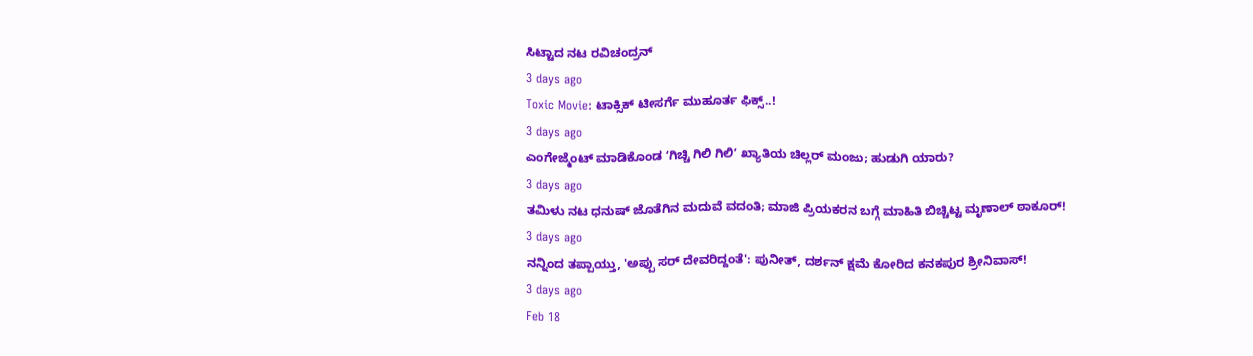ಸಿಟ್ಟಾದ ನಟ ರವಿಚಂದ್ರನ್
3 days ago
Toxic Movie: ಟಾಕ್ಸಿಕ್ ಟೀಸರ್ಗೆ ಮುಹೂರ್ತ ಫಿಕ್ಸ್..!
3 days ago
ಎಂಗೇಜ್ಮೆಂಟ್ ಮಾಡಿಕೊಂಡ ʻಗಿಚ್ಚಿ ಗಿಲಿ ಗಿಲಿʼ ಖ್ಯಾತಿಯ ಚಿಲ್ಲರ್ ಮಂಜು; ಹುಡುಗಿ ಯಾರು?
3 days ago
ತಮಿಳು ನಟ ಧನುಷ್ ಜೊತೆಗಿನ ಮದುವೆ ವದಂತಿ; ಮಾಜಿ ಪ್ರಿಯಕರನ ಬಗ್ಗೆ ಮಾಹಿತಿ ಬಿಚ್ಚಿಟ್ಟ ಮೃಣಾಲ್ ಠಾಕೂರ್!
3 days ago
ನನ್ನಿಂದ ತಪ್ಪಾಯ್ತು, 'ಅಪ್ಪು ಸರ್ ದೇವರಿದ್ದಂತೆ': ಪುನೀತ್, ದರ್ಶನ್ ಕ್ಷಮೆ ಕೋರಿದ ಕನಕಪುರ ಶ್ರೀನಿವಾಸ್!
3 days ago
Feb 18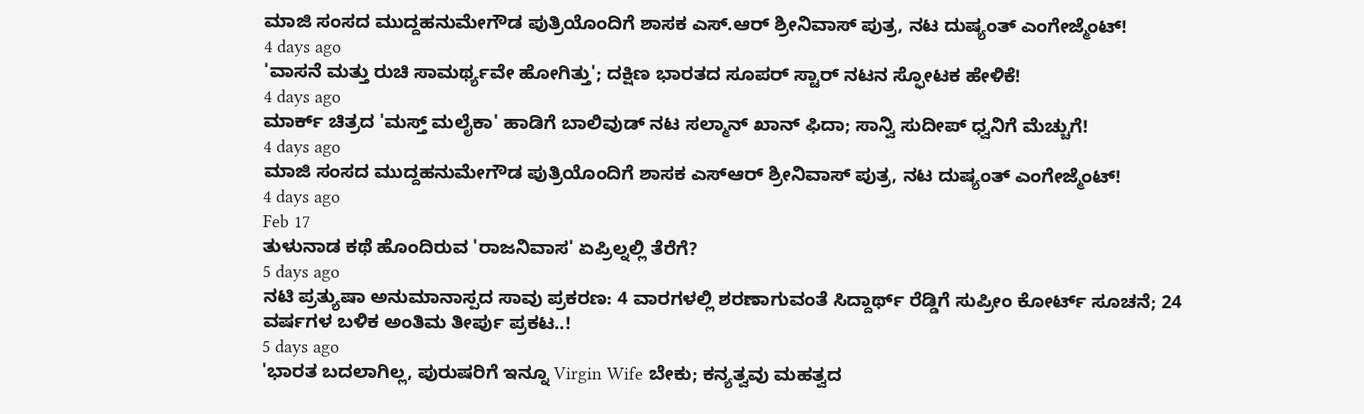ಮಾಜಿ ಸಂಸದ ಮುದ್ದಹನುಮೇಗೌಡ ಪುತ್ರಿಯೊಂದಿಗೆ ಶಾಸಕ ಎಸ್.ಆರ್ ಶ್ರೀನಿವಾಸ್ ಪುತ್ರ, ನಟ ದುಷ್ಯಂತ್ ಎಂಗೇಜ್ಮೆಂಟ್!
4 days ago
'ವಾಸನೆ ಮತ್ತು ರುಚಿ ಸಾಮರ್ಥ್ಯವೇ ಹೋಗಿತ್ತು'; ದಕ್ಷಿಣ ಭಾರತದ ಸೂಪರ್ ಸ್ಟಾರ್ ನಟನ ಸ್ಫೋಟಕ ಹೇಳಿಕೆ!
4 days ago
ಮಾರ್ಕ್ ಚಿತ್ರದ 'ಮಸ್ತ್ ಮಲೈಕಾ' ಹಾಡಿಗೆ ಬಾಲಿವುಡ್ ನಟ ಸಲ್ಮಾನ್ ಖಾನ್ ಫಿದಾ; ಸಾನ್ವಿ ಸುದೀಪ್ ಧ್ವನಿಗೆ ಮೆಚ್ಚುಗೆ!
4 days ago
ಮಾಜಿ ಸಂಸದ ಮುದ್ದಹನುಮೇಗೌಡ ಪುತ್ರಿಯೊಂದಿಗೆ ಶಾಸಕ ಎಸ್ಆರ್ ಶ್ರೀನಿವಾಸ್ ಪುತ್ರ, ನಟ ದುಷ್ಯಂತ್ ಎಂಗೇಜ್ಮೆಂಟ್!
4 days ago
Feb 17
ತುಳುನಾಡ ಕಥೆ ಹೊಂದಿರುವ 'ರಾಜನಿವಾಸ' ಏಪ್ರಿಲ್ನಲ್ಲಿ ತೆರೆಗೆ?
5 days ago
ನಟಿ ಪ್ರತ್ಯುಷಾ ಅನುಮಾನಾಸ್ಪದ ಸಾವು ಪ್ರಕರಣ: 4 ವಾರಗಳಲ್ಲಿ ಶರಣಾಗುವಂತೆ ಸಿದ್ದಾರ್ಥ್ ರೆಡ್ಡಿಗೆ ಸುಪ್ರೀಂ ಕೋರ್ಟ್ ಸೂಚನೆ; 24 ವರ್ಷಗಳ ಬಳಿಕ ಅಂತಿಮ ತೀರ್ಪು ಪ್ರಕಟ..!
5 days ago
'ಭಾರತ ಬದಲಾಗಿಲ್ಲ, ಪುರುಷರಿಗೆ ಇನ್ನೂ Virgin Wife ಬೇಕು; ಕನ್ಯತ್ವವು ಮಹತ್ವದ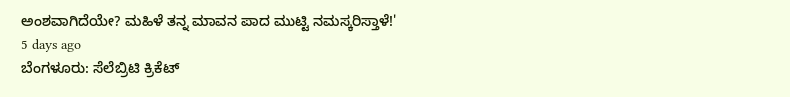ಅಂಶವಾಗಿದೆಯೇ? ಮಹಿಳೆ ತನ್ನ ಮಾವನ ಪಾದ ಮುಟ್ಟಿ ನಮಸ್ಕರಿಸ್ತಾಳೆ!'
5 days ago
ಬೆಂಗಳೂರು: ಸೆಲೆಬ್ರಿಟಿ ಕ್ರಿಕೆಟ್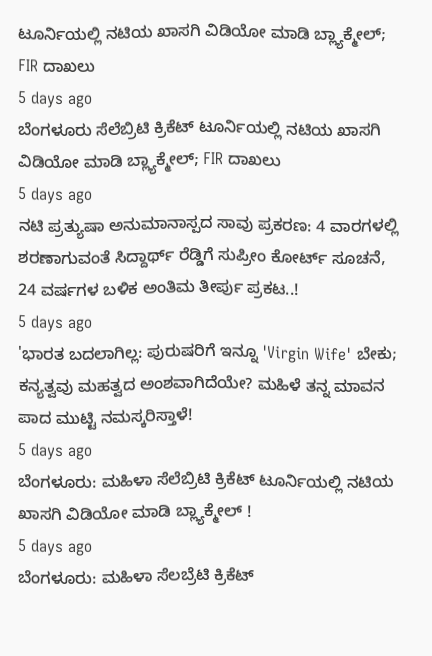ಟೂರ್ನಿಯಲ್ಲಿ ನಟಿಯ ಖಾಸಗಿ ವಿಡಿಯೋ ಮಾಡಿ ಬ್ಲ್ಯಾಕ್ಮೇಲ್; FIR ದಾಖಲು
5 days ago
ಬೆಂಗಳೂರು ಸೆಲೆಬ್ರಿಟಿ ಕ್ರಿಕೆಟ್ ಟೂರ್ನಿಯಲ್ಲಿ ನಟಿಯ ಖಾಸಗಿ ವಿಡಿಯೋ ಮಾಡಿ ಬ್ಲ್ಯಾಕ್ಮೇಲ್; FIR ದಾಖಲು
5 days ago
ನಟಿ ಪ್ರತ್ಯುಷಾ ಅನುಮಾನಾಸ್ಪದ ಸಾವು ಪ್ರಕರಣ: 4 ವಾರಗಳಲ್ಲಿ ಶರಣಾಗುವಂತೆ ಸಿದ್ದಾರ್ಥ್ ರೆಡ್ಡಿಗೆ ಸುಪ್ರೀಂ ಕೋರ್ಟ್ ಸೂಚನೆ, 24 ವರ್ಷಗಳ ಬಳಿಕ ಅಂತಿಮ ತೀರ್ಪು ಪ್ರಕಟ..!
5 days ago
'ಭಾರತ ಬದಲಾಗಿಲ್ಲ: ಪುರುಷರಿಗೆ ಇನ್ನೂ 'Virgin Wife' ಬೇಕು; ಕನ್ಯತ್ವವು ಮಹತ್ವದ ಅಂಶವಾಗಿದೆಯೇ? ಮಹಿಳೆ ತನ್ನ ಮಾವನ ಪಾದ ಮುಟ್ಟಿ ನಮಸ್ಕರಿಸ್ತಾಳೆ!
5 days ago
ಬೆಂಗಳೂರು: ಮಹಿಳಾ ಸೆಲೆಬ್ರಿಟಿ ಕ್ರಿಕೆಟ್ ಟೂರ್ನಿಯಲ್ಲಿ ನಟಿಯ ಖಾಸಗಿ ವಿಡಿಯೋ ಮಾಡಿ ಬ್ಲ್ಯಾಕ್ಮೇಲ್ !
5 days ago
ಬೆಂಗಳೂರು: ಮಹಿಳಾ ಸೆಲಬ್ರೆಟಿ ಕ್ರಿಕೆಟ್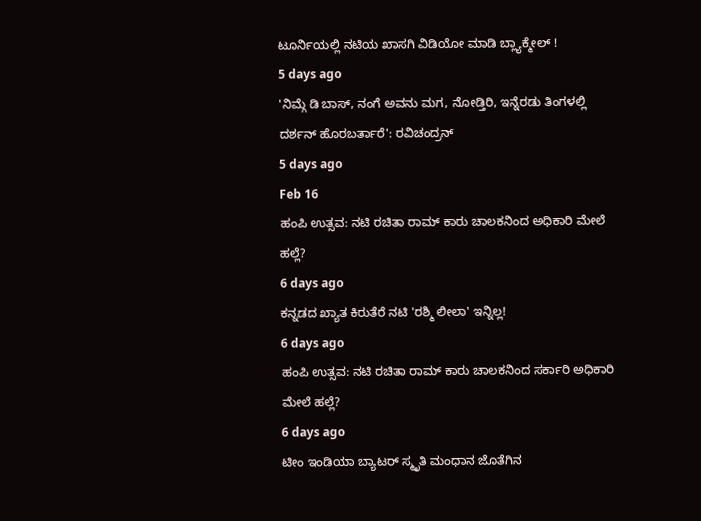ಟೂರ್ನಿಯಲ್ಲಿ ನಟಿಯ ಖಾಸಗಿ ವಿಡಿಯೋ ಮಾಡಿ ಬ್ಲ್ಯಾಕ್ಮೇಲ್ !
5 days ago
'ನಿಮ್ಗೆ ಡಿ ಬಾಸ್, ನಂಗೆ ಅವನು ಮಗ, ನೋಡ್ತಿರಿ, ಇನ್ನೆರಡು ತಿಂಗಳಲ್ಲಿ ದರ್ಶನ್ ಹೊರಬರ್ತಾರೆ': ರವಿಚಂದ್ರನ್
5 days ago
Feb 16
ಹಂಪಿ ಉತ್ಸವ: ನಟಿ ರಚಿತಾ ರಾಮ್ ಕಾರು ಚಾಲಕನಿಂದ ಅಧಿಕಾರಿ ಮೇಲೆ ಹಲ್ಲೆ?
6 days ago
ಕನ್ನಡದ ಖ್ಯಾತ ಕಿರುತೆರೆ ನಟಿ 'ರಶ್ಮಿ ಲೀಲಾ' ಇನ್ನಿಲ್ಲ!
6 days ago
ಹಂಪಿ ಉತ್ಸವ: ನಟಿ ರಚಿತಾ ರಾಮ್ ಕಾರು ಚಾಲಕನಿಂದ ಸರ್ಕಾರಿ ಅಧಿಕಾರಿ ಮೇಲೆ ಹಲ್ಲೆ?
6 days ago
ಟೀಂ ಇಂಡಿಯಾ ಬ್ಯಾಟರ್ ಸ್ಮೃತಿ ಮಂಧಾನ ಜೊತೆಗಿನ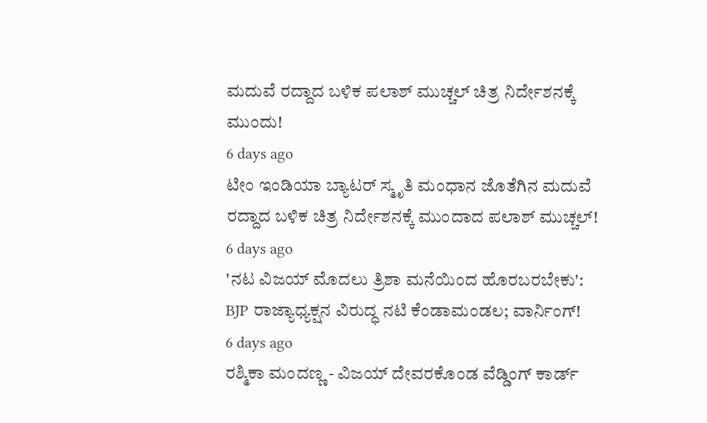ಮದುವೆ ರದ್ದಾದ ಬಳಿಕ ಪಲಾಶ್ ಮುಚ್ಚಲ್ ಚಿತ್ರ ನಿರ್ದೇಶನಕ್ಕೆ ಮುಂದು!
6 days ago
ಟೀಂ ಇಂಡಿಯಾ ಬ್ಯಾಟರ್ ಸ್ಮೃತಿ ಮಂಧಾನ ಜೊತೆಗಿನ ಮದುವೆ ರದ್ದಾದ ಬಳಿಕ ಚಿತ್ರ ನಿರ್ದೇಶನಕ್ಕೆ ಮುಂದಾದ ಪಲಾಶ್ ಮುಚ್ಚಲ್!
6 days ago
'ನಟ ವಿಜಯ್ ಮೊದಲು ತ್ರಿಶಾ ಮನೆಯಿಂದ ಹೊರಬರಬೇಕು': BJP ರಾಜ್ಯಾಧ್ಯಕ್ಷನ ವಿರುದ್ಧ ನಟಿ ಕೆಂಡಾಮಂಡಲ; ವಾರ್ನಿಂಗ್!
6 days ago
ರಶ್ಮಿಕಾ ಮಂದಣ್ಣ - ವಿಜಯ್ ದೇವರಕೊಂಡ ವೆಡ್ಡಿಂಗ್ ಕಾರ್ಡ್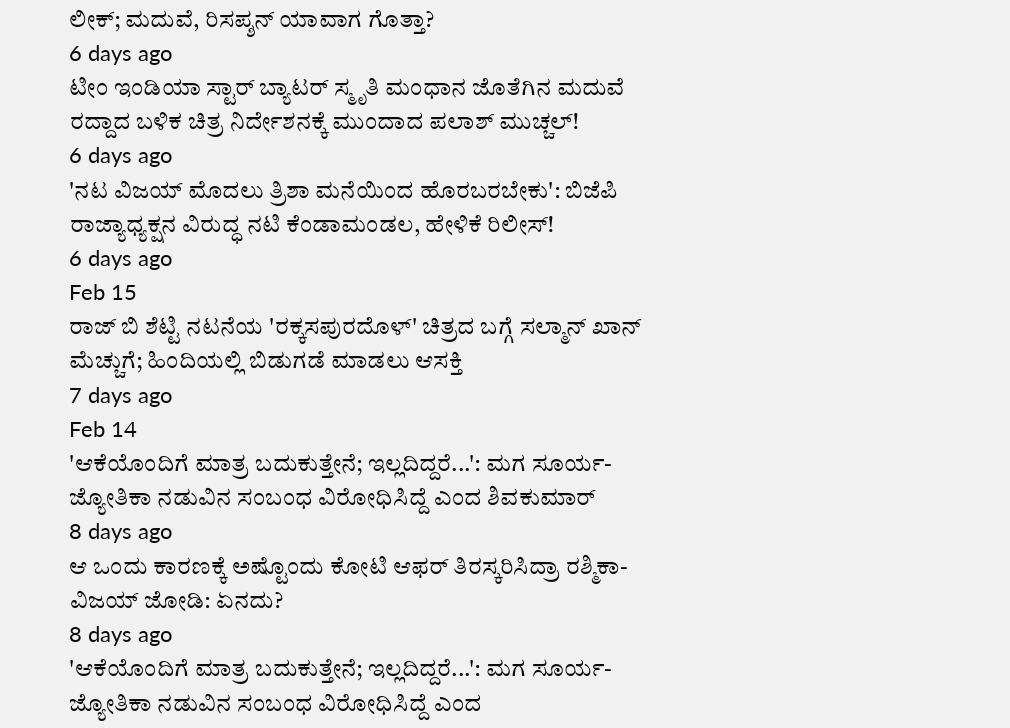ಲೀಕ್; ಮದುವೆ, ರಿಸಪ್ಶನ್ ಯಾವಾಗ ಗೊತ್ತಾ?
6 days ago
ಟೀಂ ಇಂಡಿಯಾ ಸ್ಟಾರ್ ಬ್ಯಾಟರ್ ಸ್ಮೃತಿ ಮಂಧಾನ ಜೊತೆಗಿನ ಮದುವೆ ರದ್ದಾದ ಬಳಿಕ ಚಿತ್ರ ನಿರ್ದೇಶನಕ್ಕೆ ಮುಂದಾದ ಪಲಾಶ್ ಮುಚ್ಚಲ್!
6 days ago
'ನಟ ವಿಜಯ್ ಮೊದಲು ತ್ರಿಶಾ ಮನೆಯಿಂದ ಹೊರಬರಬೇಕು': ಬಿಜೆಪಿ ರಾಜ್ಯಾಧ್ಯಕ್ಷನ ವಿರುದ್ಧ ನಟಿ ಕೆಂಡಾಮಂಡಲ, ಹೇಳಿಕೆ ರಿಲೀಸ್!
6 days ago
Feb 15
ರಾಜ್ ಬಿ ಶೆಟ್ಟಿ ನಟನೆಯ 'ರಕ್ಕಸಪುರದೊಳ್' ಚಿತ್ರದ ಬಗ್ಗೆ ಸಲ್ಮಾನ್ ಖಾನ್ ಮೆಚ್ಚುಗೆ; ಹಿಂದಿಯಲ್ಲಿ ಬಿಡುಗಡೆ ಮಾಡಲು ಆಸಕ್ತಿ
7 days ago
Feb 14
'ಆಕೆಯೊಂದಿಗೆ ಮಾತ್ರ ಬದುಕುತ್ತೇನೆ; ಇಲ್ಲದಿದ್ದರೆ...': ಮಗ ಸೂರ್ಯ-ಜ್ಯೋತಿಕಾ ನಡುವಿನ ಸಂಬಂಧ ವಿರೋಧಿಸಿದ್ದೆ ಎಂದ ಶಿವಕುಮಾರ್
8 days ago
ಆ ಒಂದು ಕಾರಣಕ್ಕೆ ಅಷ್ಟೊಂದು ಕೋಟಿ ಆಫರ್ ತಿರಸ್ಕರಿಸಿದ್ರಾ ರಶ್ಮಿಕಾ-ವಿಜಯ್ ಜೋಡಿ: ಏನದು?
8 days ago
'ಆಕೆಯೊಂದಿಗೆ ಮಾತ್ರ ಬದುಕುತ್ತೇನೆ; ಇಲ್ಲದಿದ್ದರೆ...': ಮಗ ಸೂರ್ಯ- ಜ್ಯೋತಿಕಾ ನಡುವಿನ ಸಂಬಂಧ ವಿರೋಧಿಸಿದ್ದೆ ಎಂದ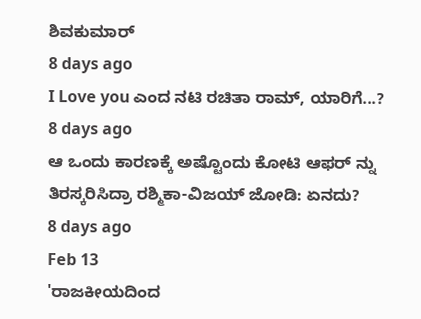ಶಿವಕುಮಾರ್
8 days ago
I Love you ಎಂದ ನಟಿ ರಚಿತಾ ರಾಮ್, ಯಾರಿಗೆ...?
8 days ago
ಆ ಒಂದು ಕಾರಣಕ್ಕೆ ಅಷ್ಟೊಂದು ಕೋಟಿ ಆಫರ್ ನ್ನು ತಿರಸ್ಕರಿಸಿದ್ರಾ ರಶ್ಮಿಕಾ-ವಿಜಯ್ ಜೋಡಿ: ಏನದು?
8 days ago
Feb 13
'ರಾಜಕೀಯದಿಂದ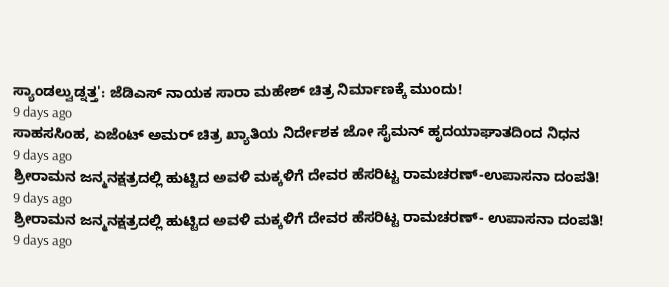ಸ್ಯಾಂಡಲ್ವುಡ್ನತ್ತ': ಜೆಡಿಎಸ್ ನಾಯಕ ಸಾರಾ ಮಹೇಶ್ ಚಿತ್ರ ನಿರ್ಮಾಣಕ್ಕೆ ಮುಂದು!
9 days ago
ಸಾಹಸಸಿಂಹ, ಏಜೆಂಟ್ ಅಮರ್ ಚಿತ್ರ ಖ್ಯಾತಿಯ ನಿರ್ದೇಶಕ ಜೋ ಸೈಮನ್ ಹೃದಯಾಘಾತದಿಂದ ನಿಧನ
9 days ago
ಶ್ರೀರಾಮನ ಜನ್ಮನಕ್ಷತ್ರದಲ್ಲಿ ಹುಟ್ಟಿದ ಅವಳಿ ಮಕ್ಕಳಿಗೆ ದೇವರ ಹೆಸರಿಟ್ಟ ರಾಮಚರಣ್-ಉಪಾಸನಾ ದಂಪತಿ!
9 days ago
ಶ್ರೀರಾಮನ ಜನ್ಮನಕ್ಷತ್ರದಲ್ಲಿ ಹುಟ್ಟಿದ ಅವಳಿ ಮಕ್ಕಳಿಗೆ ದೇವರ ಹೆಸರಿಟ್ಟ ರಾಮಚರಣ್- ಉಪಾಸನಾ ದಂಪತಿ!
9 days ago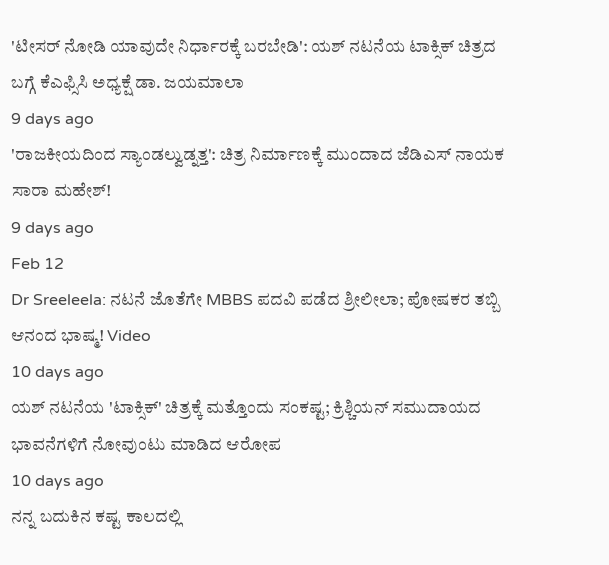'ಟೀಸರ್ ನೋಡಿ ಯಾವುದೇ ನಿರ್ಧಾರಕ್ಕೆ ಬರಬೇಡಿ': ಯಶ್ ನಟನೆಯ ಟಾಕ್ಸಿಕ್ ಚಿತ್ರದ ಬಗ್ಗೆ ಕೆಎಫ್ಸಿಸಿ ಅಧ್ಯಕ್ಷೆ ಡಾ. ಜಯಮಾಲಾ
9 days ago
'ರಾಜಕೀಯದಿಂದ ಸ್ಯಾಂಡಲ್ವುಡ್ನತ್ತ': ಚಿತ್ರ ನಿರ್ಮಾಣಕ್ಕೆ ಮುಂದಾದ ಜೆಡಿಎಸ್ ನಾಯಕ ಸಾರಾ ಮಹೇಶ್!
9 days ago
Feb 12
Dr Sreeleela: ನಟನೆ ಜೊತೆಗೇ MBBS ಪದವಿ ಪಡೆದ ಶ್ರೀಲೀಲಾ; ಪೋಷಕರ ತಬ್ಬಿ ಆನಂದ ಭಾಷ್ಮ! Video
10 days ago
ಯಶ್ ನಟನೆಯ 'ಟಾಕ್ಸಿಕ್' ಚಿತ್ರಕ್ಕೆ ಮತ್ತೊಂದು ಸಂಕಷ್ಟ; ಕ್ರಿಶ್ಚಿಯನ್ ಸಮುದಾಯದ ಭಾವನೆಗಳಿಗೆ ನೋವುಂಟು ಮಾಡಿದ ಆರೋಪ
10 days ago
ನನ್ನ ಬದುಕಿನ ಕಷ್ಟ ಕಾಲದಲ್ಲಿ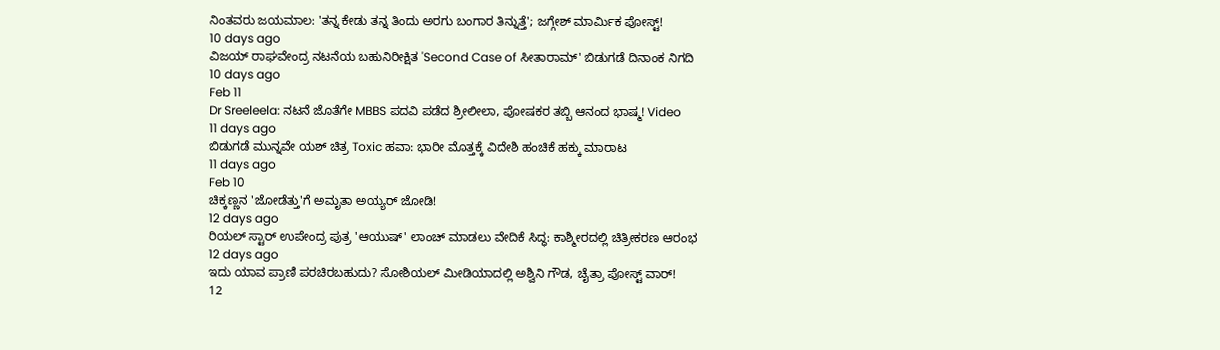ನಿಂತವರು ಜಯಮಾಲ: 'ತನ್ನ ಕೇಡು ತನ್ನ ತಿಂದು ಅರಗು ಬಂಗಾರ ತಿನ್ನುತ್ತೆ'; ಜಗ್ಗೇಶ್ ಮಾರ್ಮಿಕ ಪೋಸ್ಟ್!
10 days ago
ವಿಜಯ್ ರಾಘವೇಂದ್ರ ನಟನೆಯ ಬಹುನಿರೀಕ್ಷಿತ 'Second Case of ಸೀತಾರಾಮ್' ಬಿಡುಗಡೆ ದಿನಾಂಕ ನಿಗದಿ
10 days ago
Feb 11
Dr Sreeleela: ನಟನೆ ಜೊತೆಗೇ MBBS ಪದವಿ ಪಡೆದ ಶ್ರೀಲೀಲಾ, ಪೋಷಕರ ತಬ್ಬಿ ಆನಂದ ಭಾಷ್ಮ! Video
11 days ago
ಬಿಡುಗಡೆ ಮುನ್ನವೇ ಯಶ್ ಚಿತ್ರ Toxic ಹವಾ: ಭಾರೀ ಮೊತ್ತಕ್ಕೆ ವಿದೇಶಿ ಹಂಚಿಕೆ ಹಕ್ಕು ಮಾರಾಟ
11 days ago
Feb 10
ಚಿಕ್ಕಣ್ಣನ 'ಜೋಡೆತ್ತು'ಗೆ ಅಮೃತಾ ಅಯ್ಯರ್ ಜೋಡಿ!
12 days ago
ರಿಯಲ್ ಸ್ಟಾರ್ ಉಪೇಂದ್ರ ಪುತ್ರ 'ಆಯುಷ್' ಲಾಂಚ್ ಮಾಡಲು ವೇದಿಕೆ ಸಿದ್ಧ: ಕಾಶ್ಮೀರದಲ್ಲಿ ಚಿತ್ರೀಕರಣ ಆರಂಭ
12 days ago
ಇದು ಯಾವ ಪ್ರಾಣಿ ಪರಚಿರಬಹುದು? ಸೋಶಿಯಲ್ ಮೀಡಿಯಾದಲ್ಲಿ ಅಶ್ವಿನಿ ಗೌಡ, ಚೈತ್ರಾ ಪೋಸ್ಟ್ ವಾರ್!
12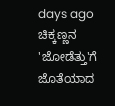days ago
ಚಿಕ್ಕಣ್ಣನ 'ಜೋಡೆತ್ತು'ಗೆ ಜೊತೆಯಾದ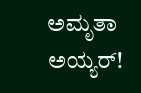ಅಮೃತಾ ಅಯ್ಯರ್!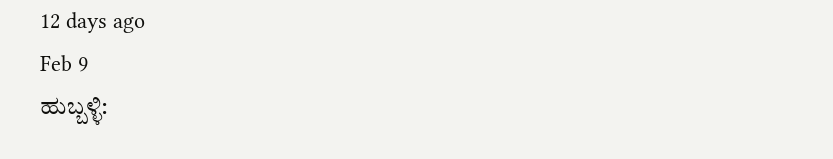12 days ago
Feb 9
ಹುಬ್ಬಳ್ಳಿ: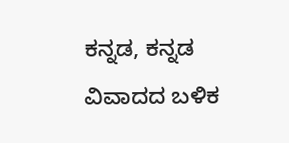ಕನ್ನಡ, ಕನ್ನಡ ವಿವಾದದ ಬಳಿಕ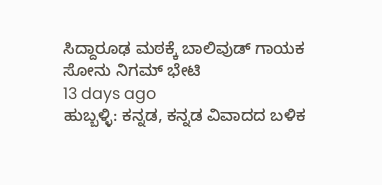ಸಿದ್ದಾರೂಢ ಮಠಕ್ಕೆ ಬಾಲಿವುಡ್ ಗಾಯಕ ಸೋನು ನಿಗಮ್ ಭೇಟಿ
13 days ago
ಹುಬ್ಬಳ್ಳಿ: ಕನ್ನಡ, ಕನ್ನಡ ವಿವಾದದ ಬಳಿಕ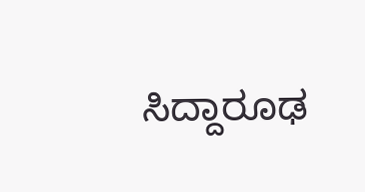ಸಿದ್ದಾರೂಢ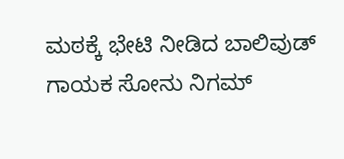ಮಠಕ್ಕೆ ಭೇಟಿ ನೀಡಿದ ಬಾಲಿವುಡ್ ಗಾಯಕ ಸೋನು ನಿಗಮ್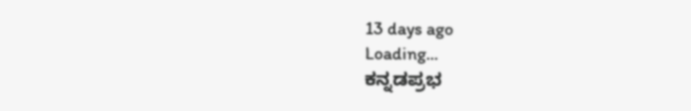13 days ago
Loading...
ಕನ್ನಡಪ್ರಭ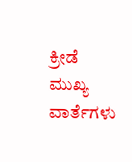ಕ್ರೀಡೆ
ಮುಖ್ಯ ವಾರ್ತೆಗಳು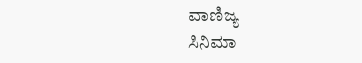ವಾಣಿಜ್ಯ
ಸಿನಿಮಾ